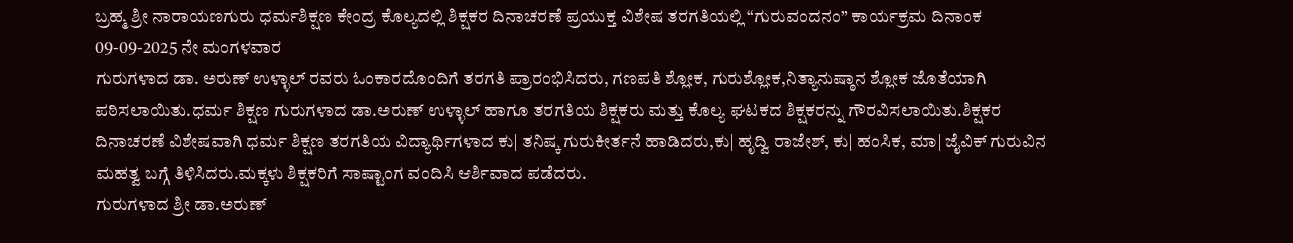ಬ್ರಹ್ಮ ಶ್ರೀ ನಾರಾಯಣಗುರು ಧರ್ಮಶಿಕ್ಷಣ ಕೇಂದ್ರ ಕೊಲ್ಯದಲ್ಲಿ ಶಿಕ್ಷಕರ ದಿನಾಚರಣೆ ಪ್ರಯುಕ್ತ ವಿಶೇಷ ತರಗತಿಯಲ್ಲಿ “ಗುರುವಂದನಂ” ಕಾರ್ಯಕ್ರಮ ದಿನಾಂಕ 09-09-2025 ನೇ ಮಂಗಳವಾರ
ಗುರುಗಳಾದ ಡಾ. ಅರುಣ್ ಉಳ್ಳಾಲ್ ರವರು ಓಂಕಾರದೊಂದಿಗೆ ತರಗತಿ ಪ್ರಾರಂಭಿಸಿದರು, ಗಣಪತಿ ಶ್ಲೋಕ, ಗುರುಶ್ಲೋಕ,ನಿತ್ಯಾನುಷ್ಠಾನ ಶ್ಲೋಕ ಜೊತೆಯಾಗಿ ಪಠಿಸಲಾಯಿತು.ಧರ್ಮ ಶಿಕ್ಷಣ ಗುರುಗಳಾದ ಡಾ.ಅರುಣ್ ಉಳ್ಳಾಲ್ ಹಾಗೂ ತರಗತಿಯ ಶಿಕ್ಷಕರು ಮತ್ತು ಕೊಲ್ಯ ಘಟಕದ ಶಿಕ್ಷಕರನ್ನು ಗೌರವಿಸಲಾಯಿತು.ಶಿಕ್ಷಕರ ದಿನಾಚರಣೆ ವಿಶೇಷವಾಗಿ ಧರ್ಮ ಶಿಕ್ಷಣ ತರಗತಿಯ ವಿದ್ಯಾರ್ಥಿಗಳಾದ ಕು| ತನಿಷ್ಕ ಗುರುಕೀರ್ತನೆ ಹಾಡಿದರು,ಕು| ಹೃದ್ವಿ ರಾಜೇಶ್, ಕು| ಹಂಸಿಕ, ಮಾ| ಜೈವಿಕ್ ಗುರುವಿನ ಮಹತ್ವ ಬಗ್ಗೆ ತಿಳಿಸಿದರು.ಮಕ್ಕಳು ಶಿಕ್ಷಕರಿಗೆ ಸಾಷ್ಟಾಂಗ ವಂದಿಸಿ ಆರ್ಶಿವಾದ ಪಡೆದರು.
ಗುರುಗಳಾದ ಶ್ರೀ ಡಾ.ಅರುಣ್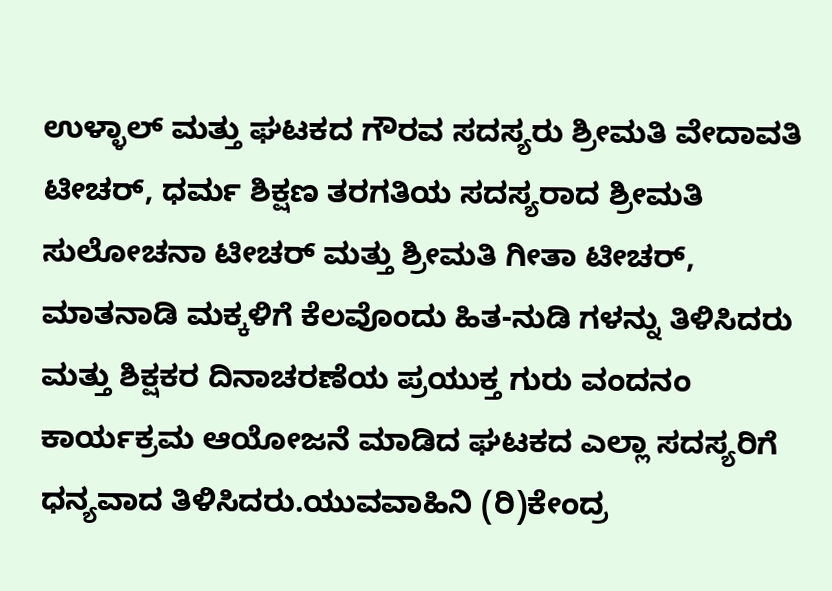ಉಳ್ಳಾಲ್ ಮತ್ತು ಘಟಕದ ಗೌರವ ಸದಸ್ಯರು ಶ್ರೀಮತಿ ವೇದಾವತಿ ಟೀಚರ್, ಧರ್ಮ ಶಿಕ್ಷಣ ತರಗತಿಯ ಸದಸ್ಯರಾದ ಶ್ರೀಮತಿ ಸುಲೋಚನಾ ಟೀಚರ್ ಮತ್ತು ಶ್ರೀಮತಿ ಗೀತಾ ಟೀಚರ್, ಮಾತನಾಡಿ ಮಕ್ಕಳಿಗೆ ಕೆಲವೊಂದು ಹಿತ-ನುಡಿ ಗಳನ್ನು ತಿಳಿಸಿದರು ಮತ್ತು ಶಿಕ್ಷಕರ ದಿನಾಚರಣೆಯ ಪ್ರಯುಕ್ತ ಗುರು ವಂದನಂ ಕಾರ್ಯಕ್ರಮ ಆಯೋಜನೆ ಮಾಡಿದ ಘಟಕದ ಎಲ್ಲಾ ಸದಸ್ಯರಿಗೆ ಧನ್ಯವಾದ ತಿಳಿಸಿದರು.ಯುವವಾಹಿನಿ (ರಿ)ಕೇಂದ್ರ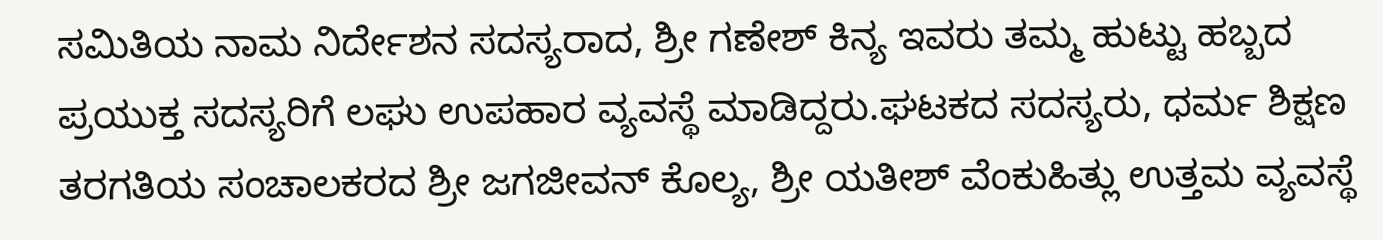ಸಮಿತಿಯ ನಾಮ ನಿರ್ದೇಶನ ಸದಸ್ಯರಾದ, ಶ್ರೀ ಗಣೇಶ್ ಕಿನ್ಯ ಇವರು ತಮ್ಮ ಹುಟ್ಟು ಹಬ್ಬದ ಪ್ರಯುಕ್ತ ಸದಸ್ಯರಿಗೆ ಲಘು ಉಪಹಾರ ವ್ಯವಸ್ಥೆ ಮಾಡಿದ್ದರು.ಘಟಕದ ಸದಸ್ಯರು, ಧರ್ಮ ಶಿಕ್ಷಣ ತರಗತಿಯ ಸಂಚಾಲಕರದ ಶ್ರೀ ಜಗಜೀವನ್ ಕೊಲ್ಯ, ಶ್ರೀ ಯತೀಶ್ ವೆಂಕುಹಿತ್ಲು ಉತ್ತಮ ವ್ಯವಸ್ಥೆ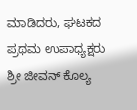ಮಾಡಿದರು, ಘಟಕದ ಪ್ರಥಮ ಉಪಾಧ್ಯಕ್ಷರು ಶ್ರೀ ಜೀವನ್ ಕೊಲ್ಯ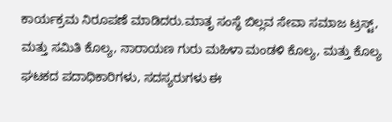ಕಾರ್ಯಕ್ರಮ ನಿರೂಪಣೆ ಮಾಡಿದರು.ಮಾತೃ ಸಂಸ್ಥೆ ಬಿಲ್ಲವ ಸೇವಾ ಸಮಾಜ ಟ್ರಸ್ಟ್, ಮತ್ತು ಸಮಿತಿ ಕೊಲ್ಯ, ನಾರಾಯಣ ಗುರು ಮಹಿಳಾ ಮಂಡಳಿ ಕೊಲ್ಯ, ಮತ್ತು ಕೊಲ್ಯ ಘಟಕದ ಪದಾಧಿಕಾರಿಗಳು, ಸದಸ್ಯರುಗಳು ಈ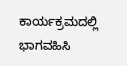ಕಾರ್ಯಕ್ರಮದಲ್ಲಿ ಭಾಗವಹಿಸಿ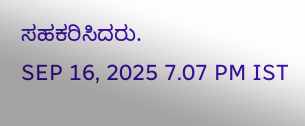ಸಹಕರಿಸಿದರು.
SEP 16, 2025 7.07 PM IST